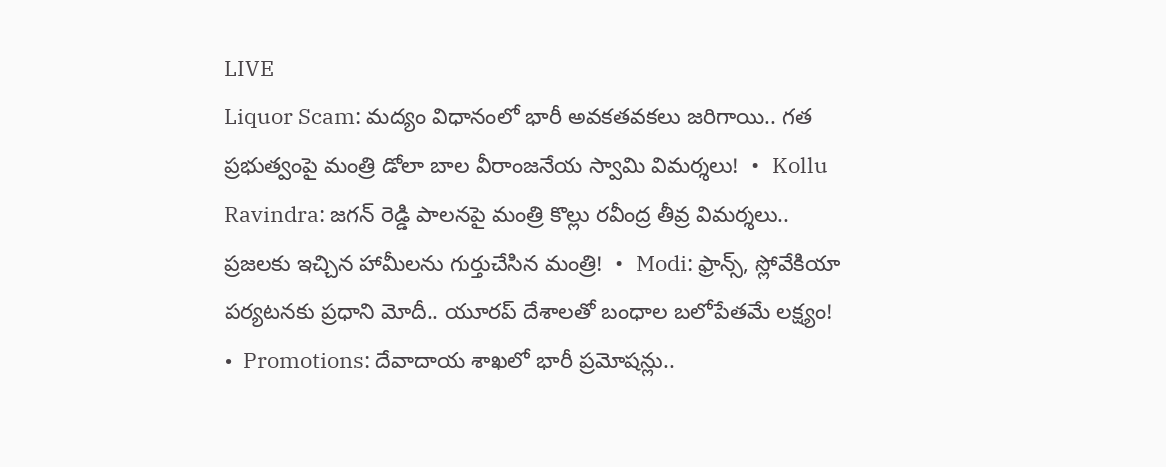LIVE
Liquor Scam: మద్యం విధానంలో భారీ అవకతవకలు జరిగాయి.. గత ప్రభుత్వంపై మంత్రి డోలా బాల వీరాంజనేయ స్వామి విమర్శలు!  •  Kollu Ravindra: జగన్ రెడ్డి పాలనపై మంత్రి కొల్లు రవీంద్ర తీవ్ర విమర్శలు.. ప్రజలకు ఇచ్చిన హామీలను గుర్తుచేసిన మంత్రి!  •  Modi: ఫ్రాన్స్, స్లోవేకియా పర్యటనకు ప్రధాని మోదీ.. యూరప్ దేశాలతో బంధాల బలోపేతమే లక్ష్యం!  •  Promotions: దేవాదాయ శాఖలో భారీ ప్రమోషన్లు..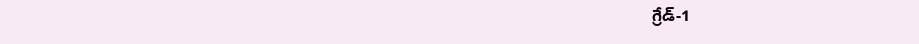గ్రేడ్-1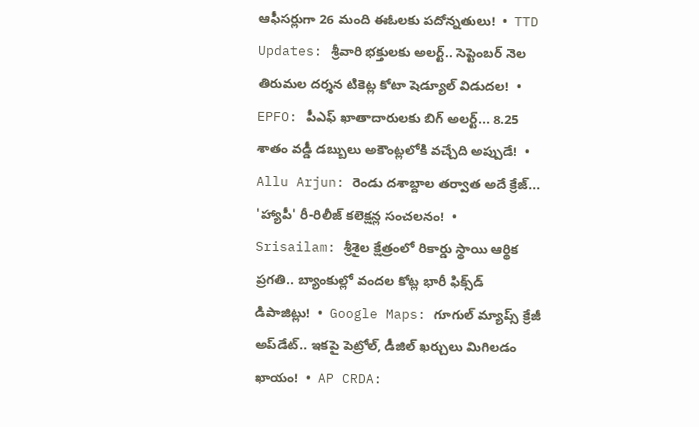ఆఫీసర్లుగా 26 మంది ఈఓలకు పదోన్నతులు!  •  TTD Updates: శ్రీవారి భక్తులకు అలర్ట్.. సెప్టెంబర్ నెల తిరుమల దర్శన టికెట్ల కోటా షెడ్యూల్ విడుదల!  •  EPFO: పీఎఫ్ ఖాతాదారులకు బిగ్ అలర్ట్... 8.25 శాతం వడ్డీ డబ్బులు అకౌంట్లలోకి వచ్చేది అప్పుడే!  •  Allu Arjun: రెండు దశాబ్దాల తర్వాత అదే క్రేజ్... 'హ్యాపీ' రీ-రిలీజ్ కలెక్షన్ల సంచలనం!  •  Srisailam: శ్రీశైల క్షేత్రంలో రికార్డు స్థాయి ఆర్థిక ప్రగతి.. బ్యాంకుల్లో వందల కోట్ల భారీ ఫిక్స్‌డ్ డిపాజిట్లు!  •  Google Maps: గూగుల్ మ్యాప్స్ క్రేజీ అప్‌డేట్.. ఇకపై పెట్రోల్, డీజిల్ ఖర్చులు మిగిలడం ఖాయం!  •  AP CRDA: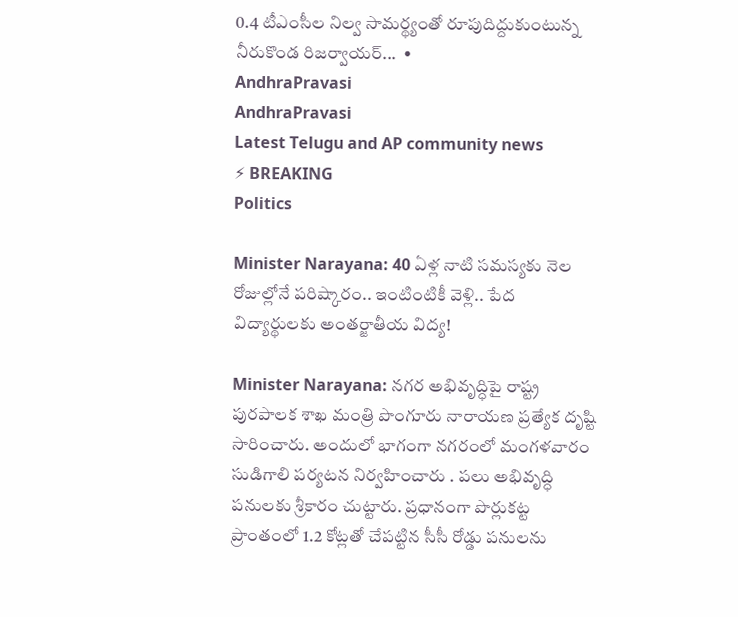0.4 టీఎంసీల నిల్వ సామర్థ్యంతో రూపుదిద్దుకుంటున్న నీరుకొండ రిజర్వాయర్...  •
AndhraPravasi
AndhraPravasi
Latest Telugu and AP community news
⚡ BREAKING
Politics

Minister Narayana: 40 ఏళ్ల నాటి సమస్యకు నెల రోజుల్లోనే పరిష్కారం.. ఇంటింటికీ వెళ్లి.. పేద విద్యార్థులకు అంతర్జాతీయ విద్య!

Minister Narayana: నగర అభివృద్ధిపై రాష్ట్ర పురపాలక శాఖ మంత్రి పొంగూరు నారాయణ ప్రత్యేక దృష్టి సారించారు. అందులో భాగంగా నగరంలో మంగళవారం సుడిగాలి పర్యటన నిర్వహించారు . పలు అభివృద్ధి పనులకు శ్రీకారం చుట్టారు. ప్రధానంగా పొర్లుకట్ట ప్రాంతంలో 1.2 కోట్లతో చేపట్టిన సీసీ రోడ్డు పనులను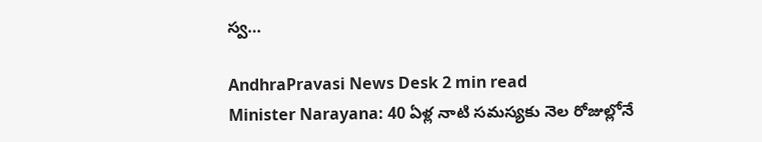స్వ…

AndhraPravasi News Desk 2 min read
Minister Narayana: 40 ఏళ్ల నాటి సమస్యకు నెల రోజుల్లోనే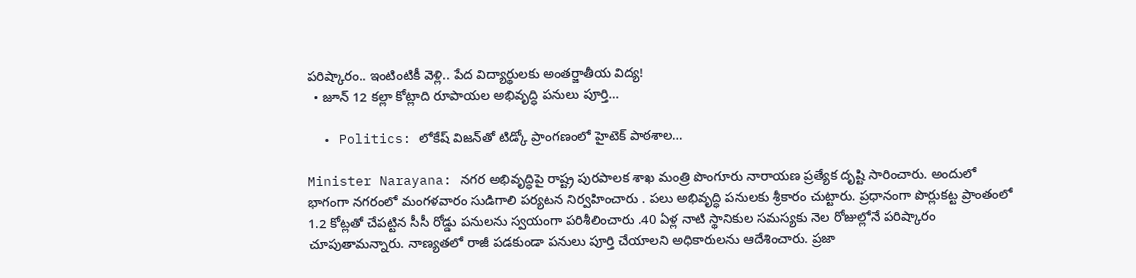పరిష్కారం.. ఇంటింటికీ వెళ్లి.. పేద విద్యార్థులకు అంతర్జాతీయ విద్య!
  • జూన్ 12 కల్లా కోట్లాది రూపాయల అభివృద్ధి పనులు పూర్తి…

  • Politics: లోకేష్ విజన్‌తో టిడ్కో ప్రాంగణంలో హైటెక్ పాఠశాల…

Minister Narayana: నగర అభివృద్ధిపై రాష్ట్ర పురపాలక శాఖ మంత్రి పొంగూరు నారాయణ ప్రత్యేక దృష్టి సారించారు. అందులో  భాగంగా నగరంలో మంగళవారం సుడిగాలి పర్యటన నిర్వహించారు . పలు అభివృద్ధి పనులకు శ్రీకారం చుట్టారు. ప్రధానంగా పొర్లుకట్ట ప్రాంతంలో 1.2 కోట్లతో చేపట్టిన సీసీ రోడ్డు పనులను స్వయంగా పరిశీలించారు .40 ఏళ్ల నాటి స్థానికుల సమస్యకు నెల రోజుల్లోనే పరిష్కారం చూపుతామన్నారు. నాణ్యతలో రాజీ పడకుండా పనులు పూర్తి చేయాలని అధికారులను ఆదేశించారు. ప్రజా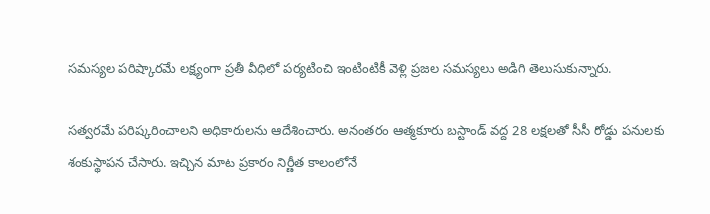సమస్యల పరిష్కారమే లక్ష్యంగా ప్రతీ వీధిలో పర్యటించి ఇంటింటికీ వెళ్లి ప్రజల సమస్యలు అడిగి తెలుసుకున్నారు.

సత్వరమే పరిష్కరించాలని అధికారులను ఆదేశించారు. అనంతరం ఆత్మకూరు బస్టాండ్ వద్ద 28 లక్షలతో సీసీ రోడ్డు పనులకు శంకుస్థాపన చేసారు. ఇచ్చిన మాట ప్రకారం నిర్ణీత కాలంలోనే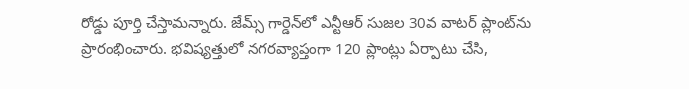రోడ్డు పూర్తి చేస్తామన్నారు. జేమ్స్ గార్డెన్‌లో ఎన్టీఆర్ సుజల 30వ వాటర్ ప్లాంట్‌ను ప్రారంభించారు. భవిష్యత్తులో నగరవ్యాప్తంగా 120 ప్లాంట్లు ఏర్పాటు చేసి,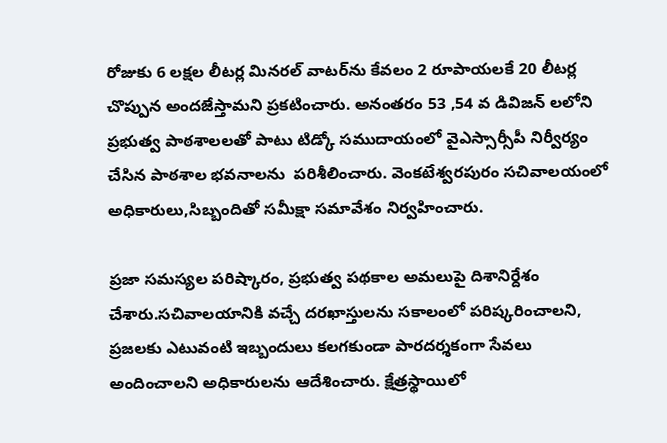రోజుకు 6 లక్షల లీటర్ల మినరల్ వాటర్‌ను కేవలం 2 రూపాయలకే 20 లీటర్ల చొప్పున అందజేస్తామని ప్రకటించారు. అనంతరం 53 ,54 వ డివిజన్ లలోని ప్రభుత్వ పాఠశాలలతో పాటు టిడ్కో సముదాయంలో వైఎస్సార్సీపీ నిర్వీర్యం చేసిన పాఠశాల భవనాలను  పరిశీలించారు. వెంకటేశ్వరపురం సచివాలయంలో అధికారులు,సిబ్బందితో సమీక్షా సమావేశం నిర్వహించారు.

ప్రజా సమస్యల పరిష్కారం, ప్రభుత్వ పథకాల అమలుపై దిశానిర్దేశం చేశారు.సచివాలయానికి వచ్చే దరఖాస్తులను సకాలంలో పరిష్కరించాలని, ప్రజలకు ఎటువంటి ఇబ్బందులు కలగకుండా పారదర్శకంగా సేవలు అందించాలని అధికారులను ఆదేశించారు. క్షేత్రస్థాయిలో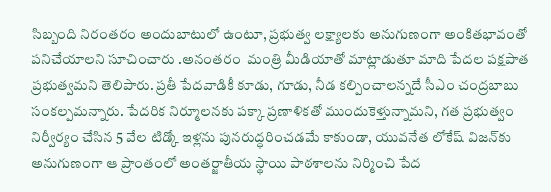సిబ్బంది నిరంతరం అందుబాటులో ఉంటూ, ప్రభుత్వ లక్ష్యాలకు అనుగుణంగా అంకితభావంతో పనిచేయాలని సూచించారు .అనంతరం  మంత్రి మీడియాతో మాట్లాడుతూ మాది పేదల పక్షపాత ప్రభుత్వమని తెలిపారు. ప్రతీ పేదవాడికీ కూడు, గూడు, నీడ కల్పించాలన్నదే సీఎం చంద్రబాబు సంకల్పమన్నారు. పేదరిక నిర్మూలనకు పక్కా ప్రణాళికతో ముందుకెళ్తున్నామని, గత ప్రభుత్వం నిర్వీర్యం చేసిన 5 వేల టిడ్కో ఇళ్లను పునరుద్ధరించడమే కాకుండా, యువనేత లోకేష్ విజన్‌కు అనుగుణంగా ఆ ప్రాంతంలో అంతర్జాతీయ స్థాయి పాఠశాలను నిర్మించి పేద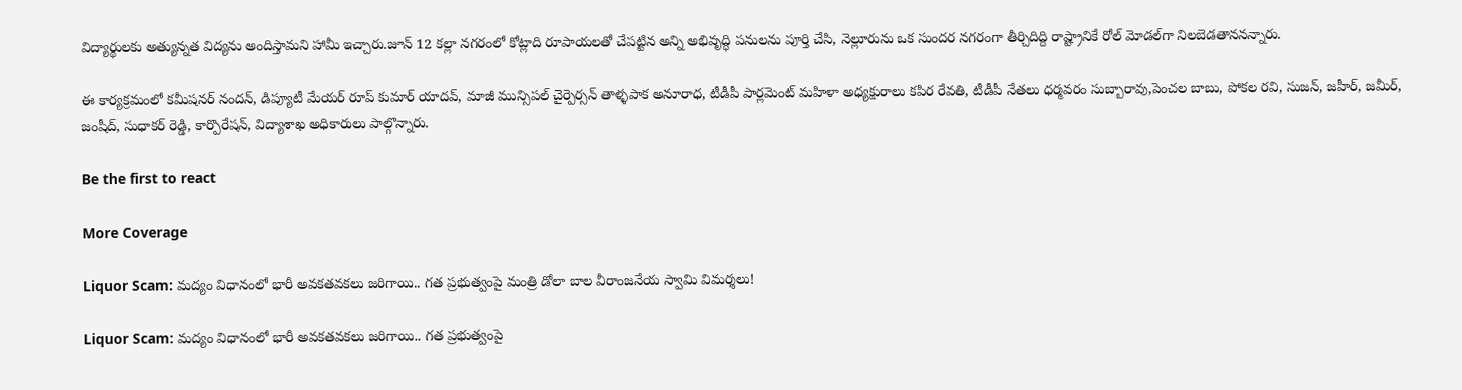విద్యార్థులకు అత్యున్నత విద్యను అందిస్తామని హామీ ఇచ్చారు.జూన్ 12 కల్లా నగరంలో కోట్లాది రూపాయలతో చేపట్టిన అన్ని అభివృద్ధి పనులను పూర్తి చేసి, నెల్లూరును ఒక సుందర నగరంగా తీర్చిదిద్ది రాష్ట్రానికే రోల్ మోడల్‌గా నిలబెడతాననన్నారు.

ఈ కార్యక్రమంలో కమీషనర్ నందన్, డిప్యూటీ మేయర్ రూప్ కుమార్ యాదవ్, మాజీ మున్సిపల్ చైర్పెర్సన్ తాళ్ళపాక అనూరాధ, టీడీపీ పార్లమెంట్ మహిళా అధ్యక్షురాలు కపిర రేవతి, టీడీపీ నేతలు ధర్మవరం సుబ్బారావు,పెంచల బాబు, పోకల రవి, సుజన్, జహీర్, జమీర్, జంషీద్, సుధాకర్ రెడ్డి, కార్పొరేషన్, విద్యాశాఖ అధికారులు పాల్గొన్నారు.

Be the first to react

More Coverage

Liquor Scam: మద్యం విధానంలో భారీ అవకతవకలు జరిగాయి.. గత ప్రభుత్వంపై మంత్రి డోలా బాల వీరాంజనేయ స్వామి విమర్శలు!

Liquor Scam: మద్యం విధానంలో భారీ అవకతవకలు జరిగాయి.. గత ప్రభుత్వంపై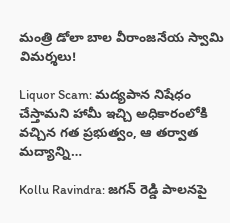మంత్రి డోలా బాల వీరాంజనేయ స్వామి విమర్శలు!

Liquor Scam: మద్యపాన నిషేధం చేస్తామని హామీ ఇచ్చి అధికారంలోకి వచ్చిన గత ప్రభుత్వం, ఆ తర్వాత మద్యాన్ని…

Kollu Ravindra: జగన్ రెడ్డి పాలనపై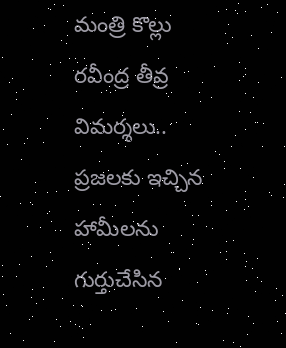మంత్రి కొల్లు రవీంద్ర తీవ్ర విమర్శలు.. ప్రజలకు ఇచ్చిన హామీలను గుర్తుచేసిన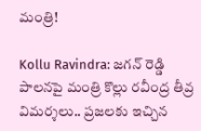మంత్రి!

Kollu Ravindra: జగన్ రెడ్డి పాలనపై మంత్రి కొల్లు రవీంద్ర తీవ్ర విమర్శలు.. ప్రజలకు ఇచ్చిన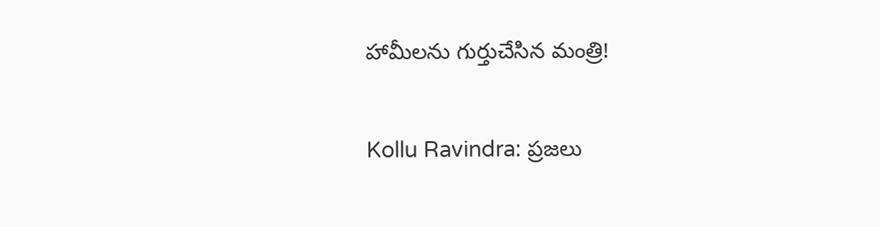హామీలను గుర్తుచేసిన మంత్రి!

Kollu Ravindra: ప్రజలు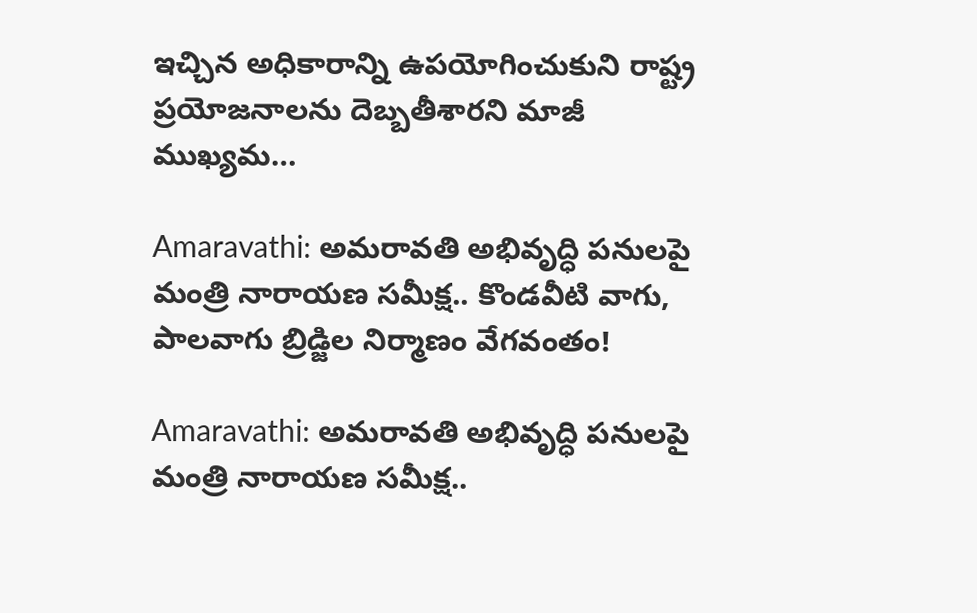ఇచ్చిన అధికారాన్ని ఉపయోగించుకుని రాష్ట్ర ప్రయోజనాలను దెబ్బతీశారని మాజీ ముఖ్యమ…

Amaravathi: అమరావతి అభివృద్ధి పనులపై మంత్రి నారాయణ సమీక్ష.. కొండవీటి వాగు, పాలవాగు బ్రిడ్జిల నిర్మాణం వేగవంతం!

Amaravathi: అమరావతి అభివృద్ధి పనులపై మంత్రి నారాయణ సమీక్ష..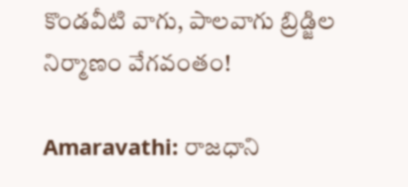కొండవీటి వాగు, పాలవాగు బ్రిడ్జిల నిర్మాణం వేగవంతం!

Amaravathi: రాజధాని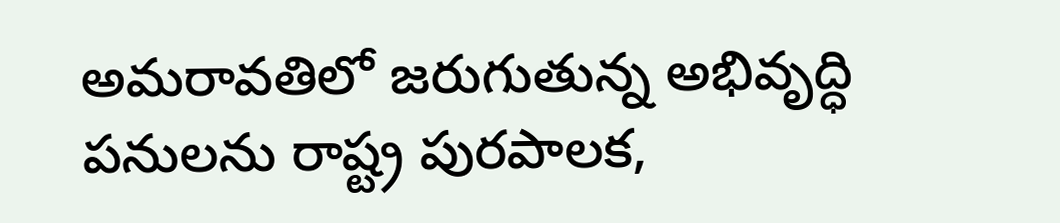అమరావతిలో జరుగుతున్న అభివృద్ధి పనులను రాష్ట్ర పురపాలక,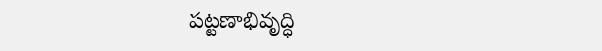పట్టణాభివృద్ధి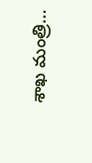శాఖ మంత్రి…